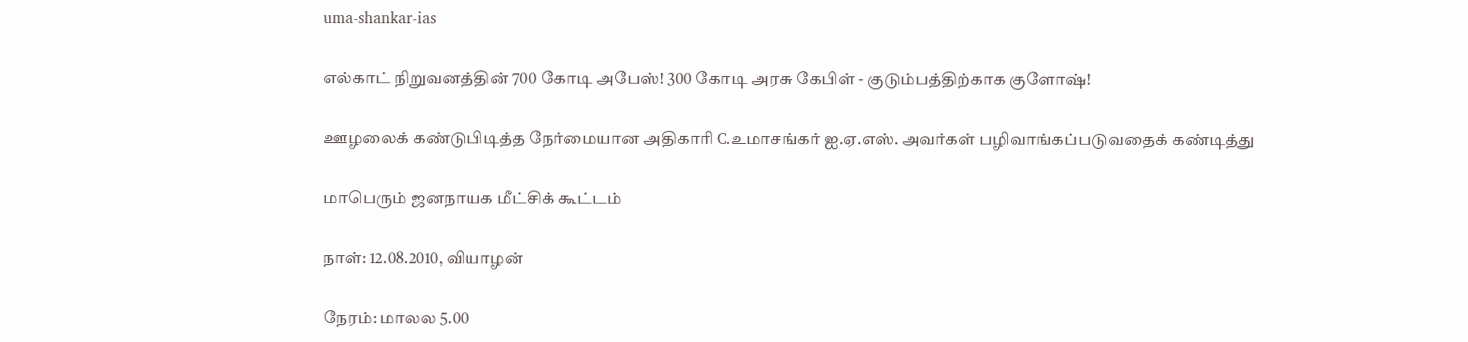uma-shankar-ias

எல்காட் நிறுவனத்தின் 700 கோடி அபேஸ்! 300 கோடி அரசு கேபிள் - குடும்பத்திற்காக குளோஷ்!

ஊழலைக் கண்டுபிடித்த நேர்மையான அதிகாரி C.உமாசங்கர் ஐ.ஏ.எஸ். அவர்கள் பழிவாங்கப்படுவதைக் கண்டித்து

மாபெரும் ஜனநாயக மீட்சிக் கூட்டம்

நாள்: 12.08.2010, வியாழன்

நேரம்: மாலல 5.00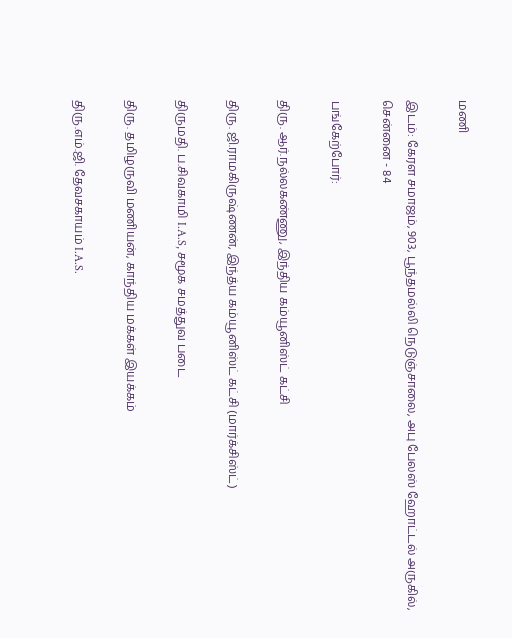மணி

இடம்: கேரள சமாஜம், 903, பூந்தமல்லி நெடுஞ்சாலை, அபு பேலஸ் ஹோட்டல் அருகில், சென்னை - 84

பங்கேற்போர்:

திரு. ஆர்.நல்லகண்ணு, இந்திய கம்யூனிஸ்ட் கட்சி

திரு. ஜி.ராமகிருஷ்ணன், இந்த்ய கம்யூனிஸ்ட் கட்சி (மார்க்சிஸ்ட்)

திருமதி. ப.சிவகாமி I.A.S, சமூக சமத்துவ படை

திரு. தமிழருவி மணியன், காந்திய மக்கள் இயக்கம்

திரு.எம்.ஜி. தேவசகாயம் I.A.S.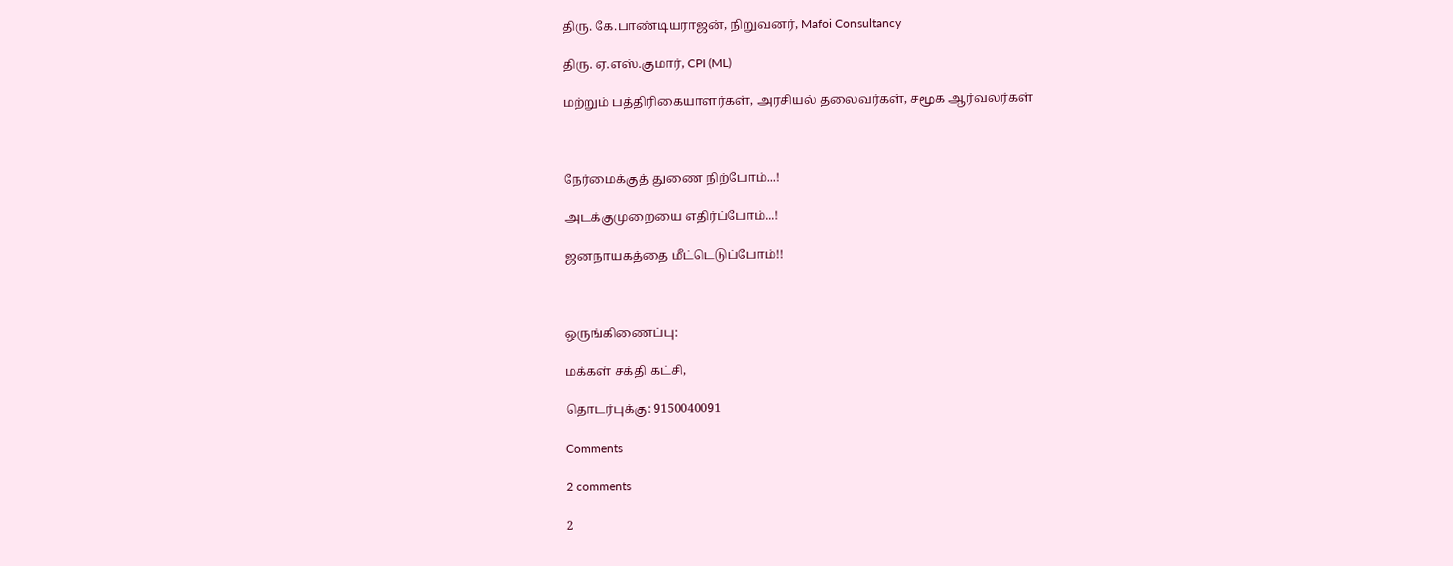திரு. கே.பாண்டியராஜன், நிறுவனர், Mafoi Consultancy

திரு. ஏ.எஸ்.குமார், CPI (ML)

மற்றும் பத்திரிகையாளர்கள், அரசியல் தலைவர்கள், சமூக ஆர்வலர்கள்



நேர்மைக்குத் துணை நிற்போம்...!

அடக்குமுறையை எதிர்ப்போம்...!

ஜனநாயகத்தை மீட்டெடுப்போம்!!



ஒருங்கிணைப்பு:

மக்கள் சக்தி கட்சி,

தொடர்புக்கு: 9150040091

Comments

2 comments

2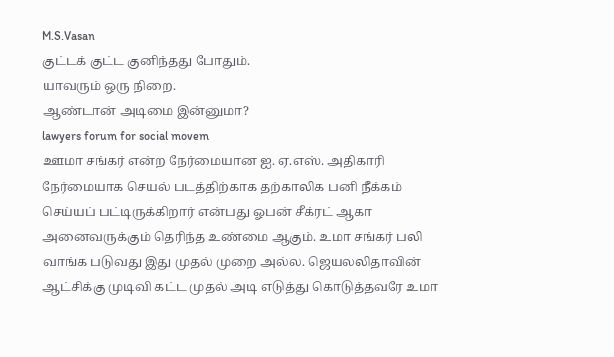M.S.Vasan
குட்ட‌க் குட்ட‌ குனிந்த‌து போதும்.
யாவரும் ஒரு நிறை.
ஆண்டான் அடிமை இன்னுமா?
lawyers forum for social movem
ஊமா சங்கர் என்ற நேர்மையான ஐ. ஏ.எஸ். அதிகாரி நேர்மையாக செயல் படத்திற்காக தற்காலிக பனி நீக்கம் செய்யப் பட்டிருக்கிறார் என்பது ஓபன் சீக்ரட் ஆகா அனைவருக்கும் தெரிந்த உண்மை ஆகும். உமா சங்கர் பலி வாங்க படுவது இது முதல் முறை அல்ல. ஜெயலலிதாவின் ஆட்சிக்கு முடிவி கட்ட முதல் அடி எடுத்து கொடுத்தவரே உமா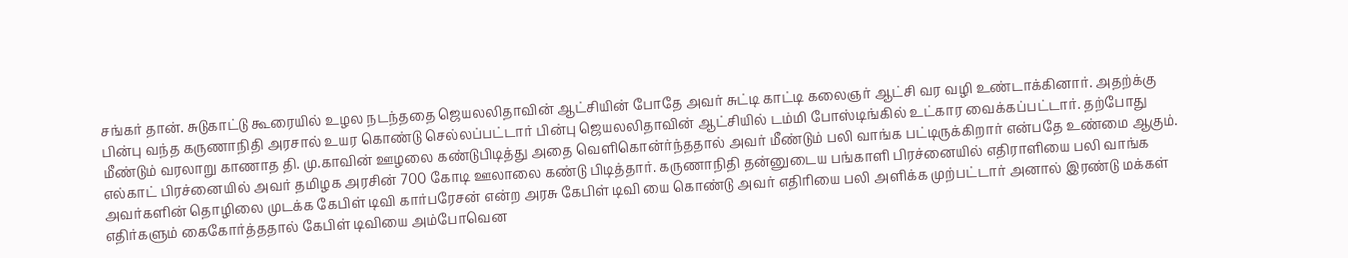சங்கர் தான். சுடுகாட்டு கூரையில் உழல நடந்ததை ஜெயலலிதாவின் ஆட்சியின் போதே அவர் சுட்டி காட்டி கலைஞர் ஆட்சி வர வழி உண்டாக்கினார். அதற்க்கு பின்பு வந்த கருணாநிதி அரசால் உயர கொண்டு செல்லப்பட்டார் பின்பு ஜெயலலிதாவின் ஆட்சியில் டம்மி போஸ்டிங்கில் உட்கார வைக்கப்பட்டார். தற்போது மீண்டும் வரலாறு காணாத தி. மு.காவின் ஊழலை கண்டுபிடித்து அதை வெளிகொன்ர்ந்ததால் அவர் மீண்டும் பலி வாங்க பட்டிருக்கிறார் என்பதே உண்மை ஆகும். எல்காட் பிரச்னையில் அவர் தமிழக அரசின் 700 கோடி ஊலாலை கண்டு பிடித்தார். கருணாநிதி தன்னுடைய பங்காளி பிரச்னையில் எதிராளியை பலி வாங்க அவர்களின் தொழிலை முடக்க கேபிள் டிவி கார்பரேசன் என்ற அரசு கேபிள் டிவி யை கொண்டு அவர் எதிரியை பலி அளிக்க முற்பட்டார் அனால் இரண்டு மக்கள் எதிர்களும் கைகோர்த்ததால் கேபிள் டிவியை அம்போவென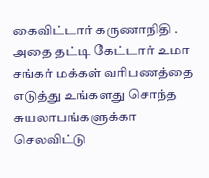கைவிட்டார் கருணாநிதி . அதை தட்டி கேட்டார் உமா சங்கர் மக்கள் வரிபணத்தை எடுத்து உங்களது சொந்த சுயலாபங்களுக்கா செலவிட்டு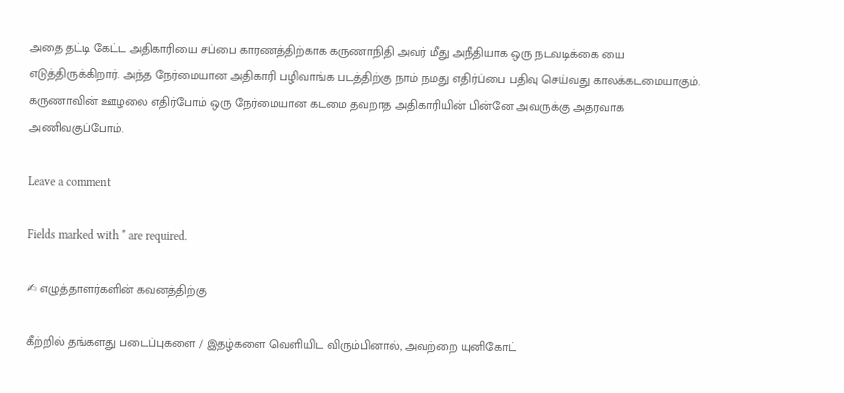அதை தட்டி கேட்ட அதிகாரியை சப்பை காரணத்திற்காக கருணாநிதி அவர் மீது அநீதியாக ஒரு நடவடிக்கை யை எடுத்திருக்கிறார். அந்த நேர்மையான அதிகாரி பழிவாங்க படத்திற்கு நாம் நமது எதிர்ப்பை பதிவு செய்வது காலக்கடமையாகும். கருணாவின் ஊழலை எதிர்போம் ஒரு நேர்மையான கடமை தவறாத அதிகாரியின் பின்னே அவருக்கு அதரவாக அணிவகுப்போம்.

Leave a comment

Fields marked with * are required.

✍ எழுத்தாளர்களின் கவனத்திற்கு

கீற்றில் தங்களது படைப்புகளை / இதழ்களை வெளியிட விரும்பினால், அவற்றை யுனிகோட்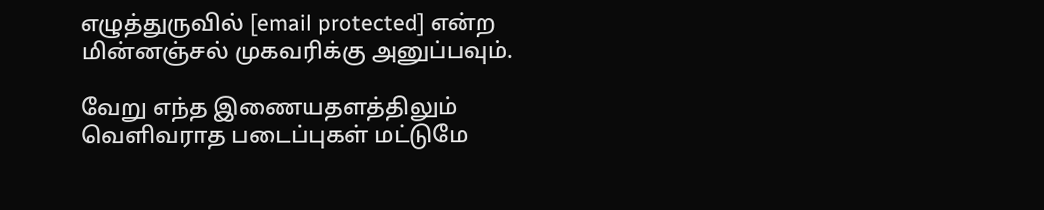எழுத்துருவில் [email protected] என்ற மின்னஞ்சல் முகவரிக்கு அனுப்பவும்.

வேறு எந்த இணையதளத்திலும் வெளிவராத படைப்புகள் மட்டுமே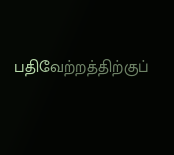பதிவேற்றத்திற்குப்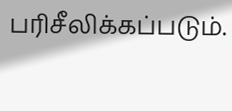பரிசீலிக்கப்படும்.